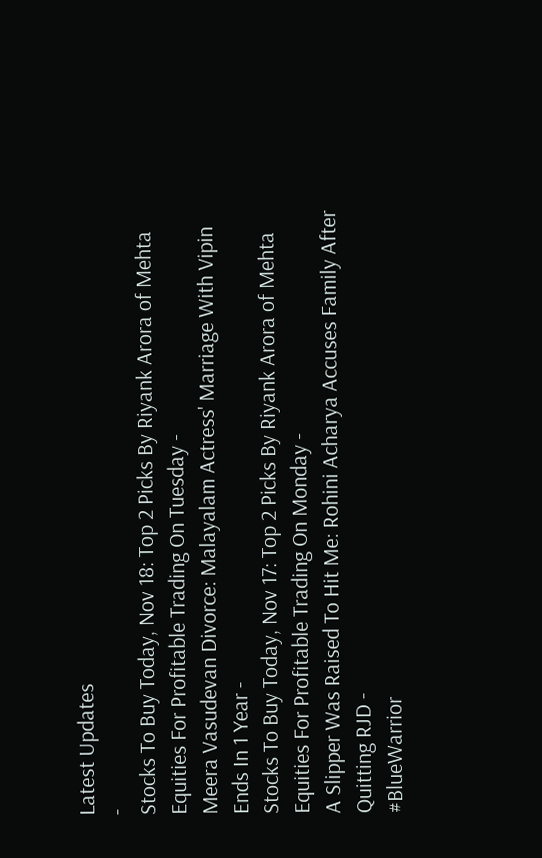Latest Updates
-
Stocks To Buy Today, Nov 18: Top 2 Picks By Riyank Arora of Mehta Equities For Profitable Trading On Tuesday -
Meera Vasudevan Divorce: Malayalam Actress' Marriage With Vipin Ends In 1 Year -
Stocks To Buy Today, Nov 17: Top 2 Picks By Riyank Arora of Mehta Equities For Profitable Trading On Monday -
A Slipper Was Raised To Hit Me: Rohini Acharya Accuses Family After Quitting RJD -
#BlueWarrior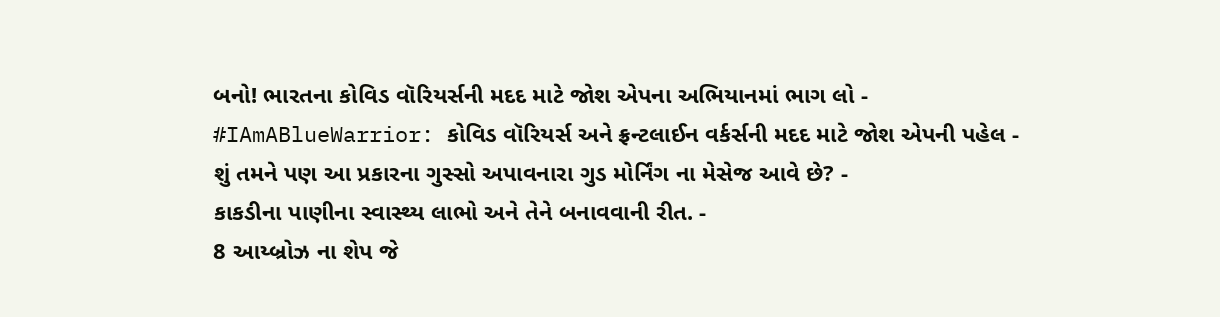બનો! ભારતના કોવિડ વૉરિયર્સની મદદ માટે જોશ એપના અભિયાનમાં ભાગ લો -
#IAmABlueWarrior: કોવિડ વૉરિયર્સ અને ફ્રન્ટલાઈન વર્કર્સની મદદ માટે જોશ એપની પહેલ -
શું તમને પણ આ પ્રકારના ગુસ્સો અપાવનારા ગુડ મોર્નિંગ ના મેસેજ આવે છે? -
કાકડીના પાણીના સ્વાસ્થ્ય લાભો અને તેને બનાવવાની રીત. -
8 આય્બ્રોઝ ના શેપ જે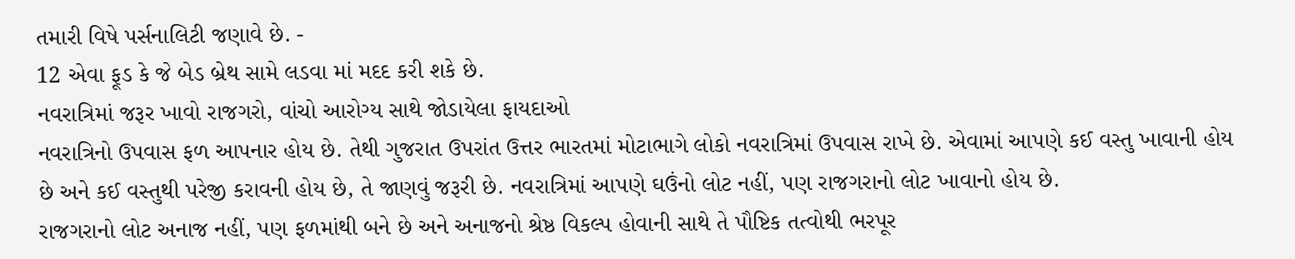તમારી વિષે પર્સનાલિટી જણાવે છે. -
12 એવા ફૂડ કે જે બેડ બ્રેથ સામે લડવા માં મદદ કરી શકે છે.
નવરાત્રિમાં જરૂર ખાવો રાજગરો, વાંચો આરોગ્ય સાથે જોડાયેલા ફાયદાઓ
નવરાત્રિનો ઉપવાસ ફળ આપનાર હોય છે. તેથી ગુજરાત ઉપરાંત ઉત્તર ભારતમાં મોટાભાગે લોકો નવરાત્રિમાં ઉપવાસ રાખે છે. એવામાં આપણે કઈ વસ્તુ ખાવાની હોય છે અને કઈ વસ્તુથી પરેજી કરાવની હોય છે, તે જાણવું જરૂરી છે. નવરાત્રિમાં આપણે ઘઉંનો લોટ નહીં, પણ રાજગરાનો લોટ ખાવાનો હોય છે.
રાજગરાનો લોટ અનાજ નહીં, પણ ફળમાંથી બને છે અને અનાજનો શ્રેષ્ઠ વિકલ્પ હોવાની સાથે તે પૌષ્ટિક તત્વોથી ભરપૂર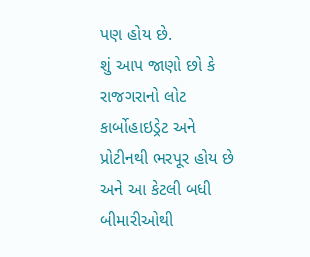પણ હોય છે.
શું આપ જાણો છો કે રાજગરાનો લોટ કાર્બોહાઇડ્રેટ અને પ્રોટીનથી ભરપૂર હોય છે અને આ કેટલી બધી બીમારીઓથી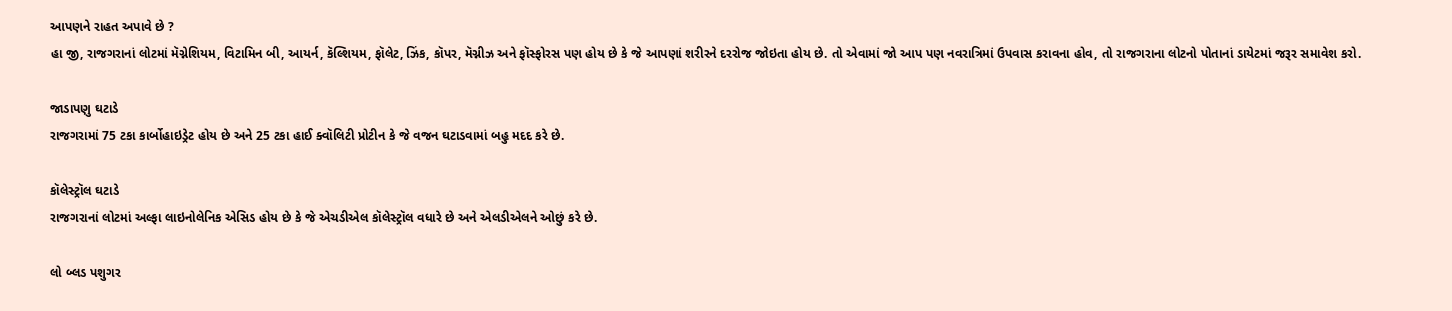આપણને રાહત અપાવે છે ?
હા જી, રાજગરાનાં લોટમાં મૅગ્નેશિયમ, વિટામિન બી, આયર્ન, કૅલ્શિયમ, ફૉલેટ, ઝિંક, કૉપર, મૅગ્નીઝ અને ફૉસ્ફોરસ પણ હોય છે કે જે આપણાં શરીરને દરરોજ જોઇતા હોય છે. તો એવામાં જો આપ પણ નવરાત્રિમાં ઉપવાસ કરાવના હોવ, તો રાજગરાના લોટનો પોતાનાં ડાયેટમાં જરૂર સમાવેશ કરો.

જાડાપણુ ઘટાડે
રાજગરામાં 75 ટકા કાર્બોહાઇડ્રેટ હોય છે અને 25 ટકા હાઈ ક્વૉલિટી પ્રોટીન કે જે વજન ઘટાડવામાં બહુ મદદ કરે છે.

કૉલેસ્ટ્રૉલ ઘટાડે
રાજગરાનાં લોટમાં અલ્ફા લાઇનોલેનિક એસિડ હોય છે કે જે એચડીએલ કૉલેસ્ટ્રૉલ વધારે છે અને એલડીએલને ઓછું કરે છે.

લો બ્લડ પશુગર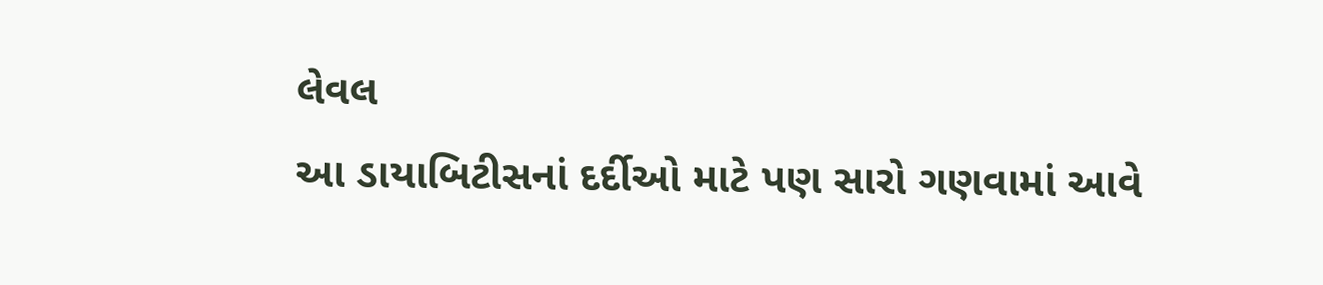લેવલ
આ ડાયાબિટીસનાં દર્દીઓ માટે પણ સારો ગણવામાં આવે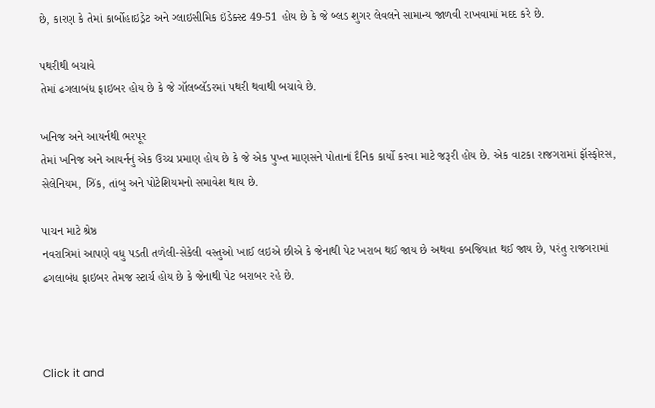છે, કારણ કે તેમાં કાર્બોહાઇડ્રેટ અને ગ્લાઇસીમિક ઇંડેક્સ્ટ 49-51 હોય છે કે જે બ્લડ શુગર લેવલને સામાન્ય જાળવી રાખવામાં મદદ કરે છે.

પથરીથી બચાવે
તેમાં ઢગલાબંધ ફાઇબર હોય છે કે જે ગૉલબ્લૅડરમાં પથરી થવાથી બચાવે છે.

ખનિજ અને આયર્નથી ભરપૂર
તેમાં ખનિજ અને આયર્નનું એક ઉચ્ચ પ્રમાણ હોય છે કે જે એક પુખ્ત માણસને પોતાનાં દૈનિક કાર્યો કરવા માટે જરૂરી હોય છે. એક વાટકા રાજગરામાં ફૉસ્ફોરસ, સેલેનિયમ, ઝિંક, તાંબુ અને પોટેશિયમનો સમાવેશ થાય છે.

પાચન માટે શ્રેષ્ઠ
નવરાત્રિમાં આપણે વધુ પડતી તળેલી-સેકેલી વસ્તુઓ ખાઈ લઇએ છીએ કે જેનાથી પેટ ખરાબ થઈ જાય છે અથવા કબજિયાત થઈ જાય છે, પરંતુ રાજગરામાં ઢગલાબંધ ફાઇબર તેમજ સ્ટાર્ચ હોય છે કે જેનાથી પેટ બરાબર રહે છે.



Click it and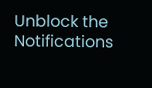Unblock the Notifications